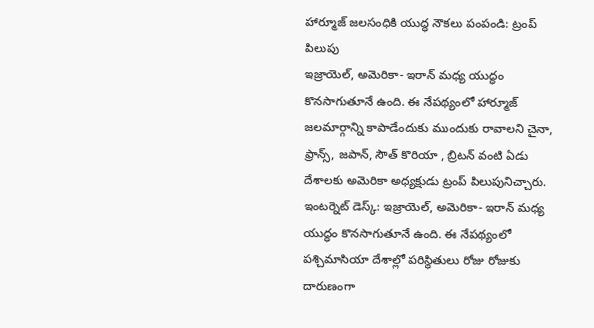హార్మూజ్ జలసంధికి యుద్ధ నౌకలు పంపండి: ట్రంప్ పిలుపు
ఇజ్రాయెల్, అమెరికా- ఇరాన్ మధ్య యుద్ధం కొనసాగుతూనే ఉంది. ఈ నేపథ్యంలో హార్మూజ్ జలమార్గాన్ని కాపాడేందుకు ముందుకు రావాలని చైనా, ఫ్రాన్స్, జపాన్, సౌత్ కొరియా , బ్రిటన్ వంటి ఏడు దేశాలకు అమెరికా అధ్యక్షుడు ట్రంప్ పిలుపునిచ్చారు.
ఇంటర్నెట్ డెస్క్: ఇజ్రాయెల్, అమెరికా- ఇరాన్ మధ్య యుద్ధం కొనసాగుతూనే ఉంది. ఈ నేపథ్యంలో పశ్చిమాసియా దేశాల్లో పరిస్థితులు రోజు రోజుకు దారుణంగా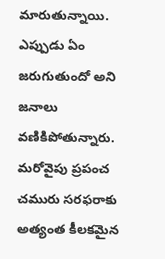మారుతున్నాయి. ఎప్పుడు ఏం జరుగుతుందో అని జనాలు వణికిపోతున్నారు. మరోవైపు ప్రపంచ చమురు సరఫరాకు అత్యంత కీలకమైన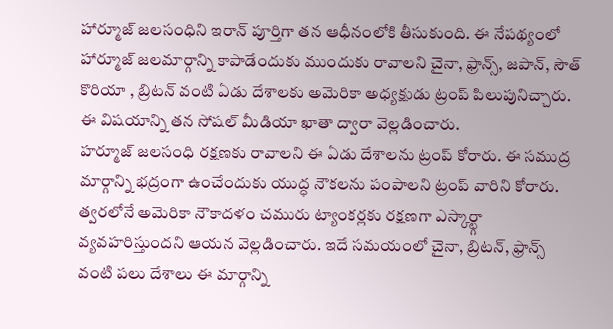హార్మూజ్ జలసంధిని ఇరాన్ పూర్తిగా తన ఆధీనంలోకి తీసుకుంది. ఈ నేపథ్యంలో హార్మూజ్ జలమార్గాన్ని కాపాడేందుకు ముందుకు రావాలని చైనా, ఫ్రాన్స్, జపాన్, సౌత్ కొరియా , బ్రిటన్ వంటి ఏడు దేశాలకు అమెరికా అధ్యక్షుడు ట్రంప్ పిలుపునిచ్చారు. ఈ విషయాన్ని తన సోషల్ మీడియా ఖాతా ద్వారా వెల్లడించారు.
హర్మూజ్ జలసంధి రక్షణకు రావాలని ఈ ఏడు దేశాలను ట్రంప్ కోరారు. ఈ సముద్ర మార్గాన్ని భద్రంగా ఉంచేందుకు యుద్ధ నౌకలను పంపాలని ట్రంప్ వారిని కోరారు. త్వరలోనే అమెరికా నౌకాదళం చమురు ట్యాంకర్లకు రక్షణగా ఎస్కార్ట్గా వ్యవహరిస్తుందని ఆయన వెల్లడించారు. ఇదే సమయంలో చైనా, బ్రిటన్, ఫ్రాన్స్ వంటి పలు దేశాలు ఈ మార్గాన్ని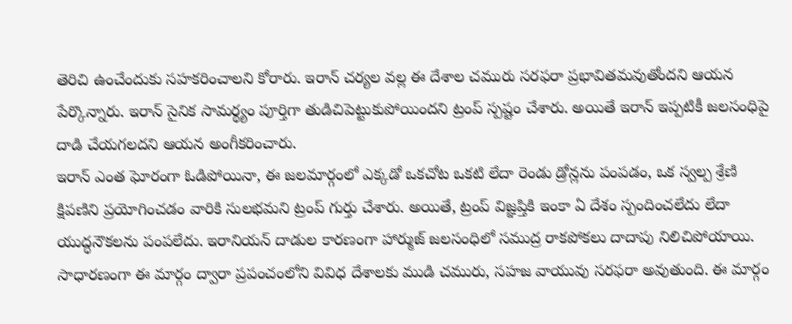తెరిచి ఉంచేందుకు సహకరించాలని కోరారు. ఇరాన్ చర్యల వల్ల ఈ దేశాల చమురు సరఫరా ప్రభావితమవుతోందని ఆయన పేర్కొన్నారు. ఇరాన్ సైనిక సామర్థ్యం పూర్తిగా తుడిచిపెట్టుకుపోయిందని ట్రంప్ స్పష్టం చేశారు. అయితే ఇరాన్ ఇప్పటికీ జలసంధిపై దాడి చేయగలదని ఆయన అంగీకరించారు.
ఇరాన్ ఎంత ఘోరంగా ఓడిపోయినా, ఈ జలమార్గంలో ఎక్కడో ఒకచోట ఒకటి లేదా రెండు డ్రోన్లను పంపడం, ఒక స్వల్ప శ్రేణి క్షిపణిని ప్రయోగించడం వారికి సులభమని ట్రంప్ గుర్తు చేశారు. అయితే, ట్రంప్ విజ్ఞప్తికి ఇంకా ఏ దేశం స్పందించలేదు లేదా యుద్ధనౌకలను పంపలేదు. ఇరానియన్ దాడుల కారణంగా హార్ముజ్ జలసంధిలో సముద్ర రాకపోకలు దాదాపు నిలిచిపోయాయి. సాధారణంగా ఈ మార్గం ద్వారా ప్రపంచంలోని వివిధ దేశాలకు ముడి చమురు, సహజ వాయువు సరఫరా అవుతుంది. ఈ మార్గం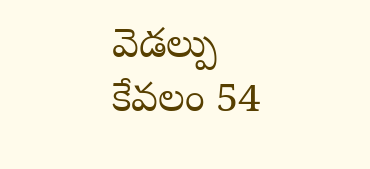వెడల్పు కేవలం 54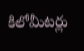కిలోమీటర్లు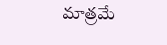మాత్రమే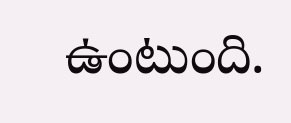ఉంటుంది.